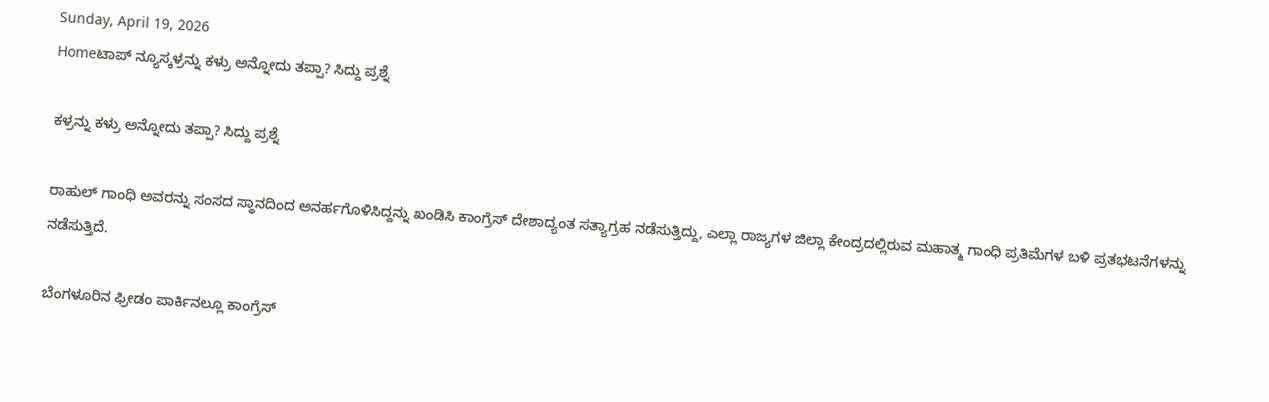Sunday, April 19, 2026
Homeಟಾಪ್ ನ್ಯೂಸ್ಕಳ್ರನ್ನು ಕಳ್ರು ಅನ್ನೋದು ತಪ್ಪಾ? ಸಿದ್ದು ಪ್ರಶ್ನೆ

ಕಳ್ರನ್ನು ಕಳ್ರು ಅನ್ನೋದು ತಪ್ಪಾ? ಸಿದ್ದು ಪ್ರಶ್ನೆ

ರಾಹುಲ್‌ ಗಾಂಧಿ ಅವರನ್ನು ಸಂಸದ ಸ್ಥಾನದಿಂದ ಅನರ್ಹಗೊಳಿಸಿದ್ದನ್ನು ಖಂಡಿಸಿ ಕಾಂಗ್ರೆಸ್‌ ದೇಶಾದ್ಯಂತ ಸತ್ಯಾಗ್ರಹ ನಡೆಸುತ್ತಿದ್ದು, ಎಲ್ಲಾ ರಾಜ್ಯಗಳ ಜಿಲ್ಲಾ ಕೇಂದ್ರದಲ್ಲಿರುವ ಮಹಾತ್ಮ ಗಾಂಧಿ ಪ್ರತಿಮೆಗಳ ಬಳಿ ಪ್ರತಭಟನೆಗಳನ್ನು ನಡೆಸುತ್ತಿದೆ.

ಬೆಂಗಳೂರಿನ ಫ್ರೀಡಂ ಪಾರ್ಕಿನಲ್ಲೂ ಕಾಂಗ್ರೆಸ್‌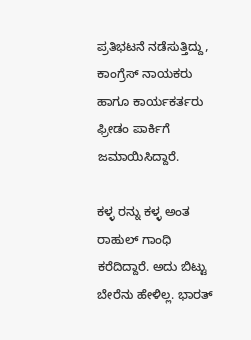ಪ್ರತಿಭಟನೆ ನಡೆಸುತ್ತಿದ್ದು, ಕಾಂಗ್ರೆಸ್‌ ನಾಯಕರು ಹಾಗೂ ಕಾರ್ಯಕರ್ತರು ಫ್ರೀಡಂ ಪಾರ್ಕಿಗೆ ಜಮಾಯಿಸಿದ್ದಾರೆ.

ಕಳ್ಳ ರನ್ನು ಕಳ್ಳ ಅಂತ ರಾಹುಲ್ ಗಾಂಧಿ ಕರೆದಿದ್ದಾರೆ. ಅದು ಬಿಟ್ಟು ಬೇರೆನು ಹೇಳಿಲ್ಲ. ಭಾರತ್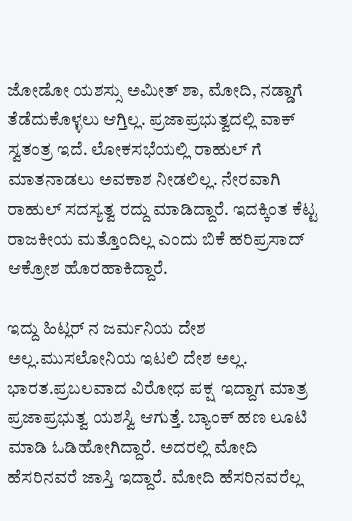ಜೋಡೋ ಯಶಸ್ಸು ಅಮೀತ್ ಶಾ, ಮೋದಿ, ನಡ್ಡಾಗೆ ತೆಡೆದುಕೊಳ್ಳಲು ಆಗ್ತಿಲ್ಲ. ಪ್ರಜಾಪ್ರಭುತ್ವದಲ್ಲಿ‌ ವಾಕ್ ಸ್ವತಂತ್ರ ಇದೆ. ಲೋಕಸಭೆಯಲ್ಲಿ ರಾಹುಲ್ ಗೆ ಮಾತನಾಡಲು ಅವಕಾಶ ನೀಡಲಿಲ್ಲ. ನೇರವಾಗಿ ರಾಹುಲ್ ಸದಸ್ಯತ್ವ ರದ್ದು ಮಾಡಿದ್ದಾರೆ. ಇದಕ್ಕಿಂತ ಕೆಟ್ಟ ರಾಜಕೀಯ ಮತ್ತೊಂದಿಲ್ಲ ಎಂದು ಬಿಕೆ ಹರಿಪ್ರಸಾದ್‌ ಆಕ್ರೋಶ ಹೊರಹಾಕಿದ್ದಾರೆ.

ಇದ್ದು ಹಿಟ್ಲರ್ ನ ಜರ್ಮನಿಯ ದೇಶ ಅಲ್ಲ.ಮುಸಲೋನಿಯ ಇಟಲಿ ದೇಶ ಅಲ್ಲ. ಭಾರತ.ಪ್ರಬಲವಾದ ವಿರೋಧ ಪಕ್ಷ  ಇದ್ದಾಗ ಮಾತ್ರ ಪ್ರಜಾಪ್ರಭುತ್ವ ಯಶಸ್ವಿ ಆಗುತ್ತೆ. ಬ್ಯಾಂಕ್ ಹಣ ಲೂಟಿ ಮಾಡಿ ಓಡಿಹೋಗಿದ್ದಾರೆ. ಅದರಲ್ಲಿ ಮೋದಿ ಹೆಸರಿನವರೆ ಜಾಸ್ತಿ ಇದ್ದಾರೆ. ಮೋದಿ ಹೆಸರಿನವರೆಲ್ಲ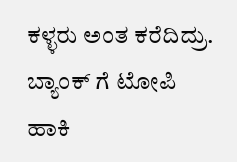ಕಳ್ಳರು ಅಂತ ಕರೆದಿದ್ರು. ಬ್ಯಾಂಕ್ ಗೆ ಟೋಪಿ ಹಾಕಿ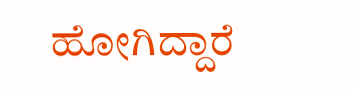ಹೋಗಿದ್ದಾರೆ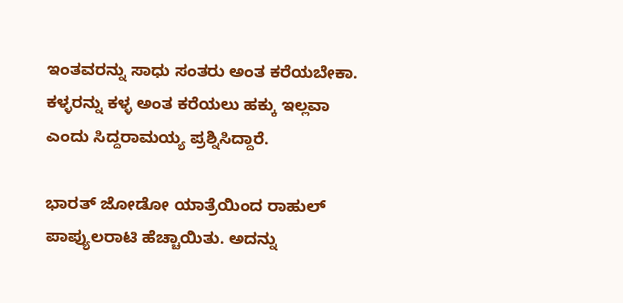ಇಂತವರನ್ನು ಸಾಧು ಸಂತರು ಅಂತ ಕರೆಯಬೇಕಾ‌. ಕಳ್ಳರನ್ನು‌ ಕಳ್ಳ ಅಂತ ಕರೆಯಲು ಹಕ್ಕು ಇಲ್ಲವಾ ಎಂದು ಸಿದ್ದರಾಮಯ್ಯ ಪ್ರಶ್ನಿಸಿದ್ದಾರೆ.

ಭಾರತ್ ಜೋಡೋ ಯಾತ್ರೆಯಿಂದ ರಾಹುಲ್ ಪಾಪ್ಯುಲರಾಟಿ ಹೆಚ್ಚಾಯಿತು. ಅದನ್ನು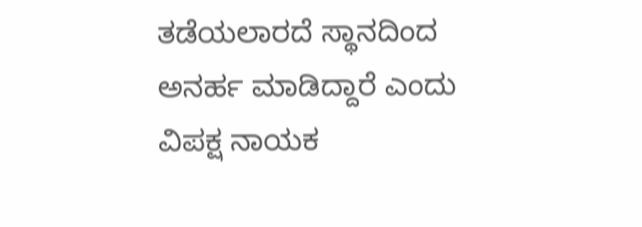ತಡೆಯಲಾರದೆ ಸ್ಥಾನದಿಂದ ಅನರ್ಹ ಮಾಡಿದ್ದಾರೆ ಎಂದು ವಿಪಕ್ಷ ನಾಯಕ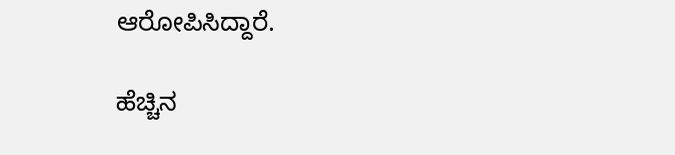ಆರೋಪಿಸಿದ್ದಾರೆ.

ಹೆಚ್ಚಿನ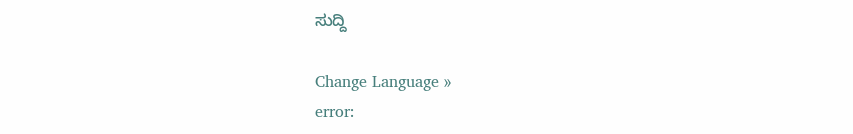ಸುದ್ದಿ

Change Language »
error: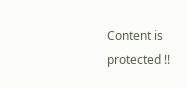Content is protected !!